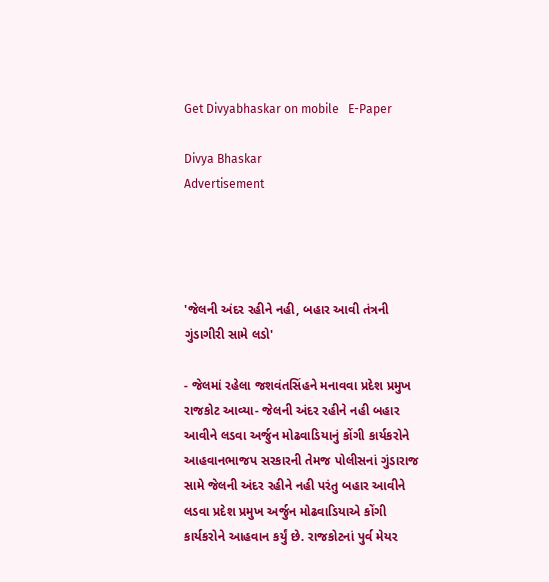Get Divyabhaskar on mobile   E-Paper

Divya Bhaskar
Advertisement




'જેલની અંદર રહીને નહી, બહાર આવી તંત્રની ગુંડાગીરી સામે લડો'

- જેલમાં રહેલા જશવંતસિંહને મનાવવા પ્રદેશ પ્રમુખ રાજકોટ આવ્યા- જેલની અંદર રહીને નહી બહાર આવીને લડવા અર્જુન મોઢવાડિયાનું કોંગી કાર્યકરોને આહવાનભાજપ સરકારની તેમજ પોલીસનાં ગુંડારાજ સામે જેલની અંદર રહીને નહી પરંતુ બહાર આવીને લડવા પ્રદેશ પ્રમુખ અર્જુન મોઢવાડિયાએ કોંગી કાર્યકરોને આહવાન કર્યું છે. રાજકોટનાં પુર્વ મેયર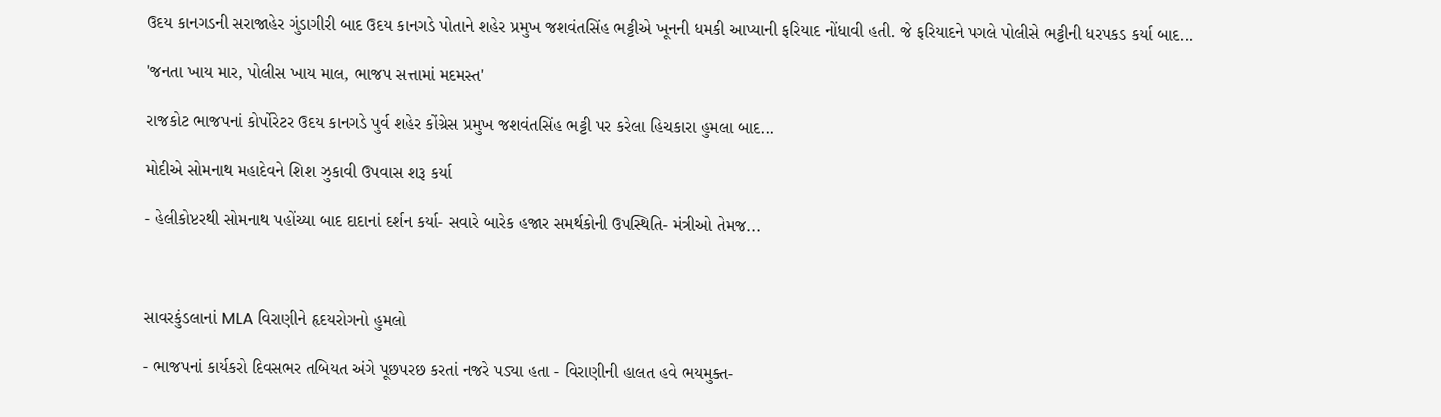ઉદય કાનગડની સરાજાહેર ગુંડાગીરી બાદ ઉદય કાનગડે પોતાને શહેર પ્રમુખ જશવંતસિંહ ભટ્ટીએ ખૂનની ધમકી આપ્યાની ફરિયાદ નોંધાવી હતી. જે ફરિયાદને પગલે પોલીસે ભટ્ટીની ધરપકડ કર્યા બાદ...

'જનતા ખાય માર, પોલીસ ખાય માલ, ભાજપ સત્તામાં મદમસ્ત'

રાજકોટ ભાજપનાં કોર્પોરેટર ઉદય કાનગડે પુર્વ શહેર કોંગ્રેસ પ્રમુખ જશવંતસિંહ ભટ્ટી પર કરેલા હિચકારા હુમલા બાદ...

મોદીએ સોમનાથ મહાદેવને શિશ ઝુકાવી ઉપવાસ શરૂ કર્યા

- હેલીકોપ્ટરથી સોમનાથ પહોંચ્યા બાદ દાદાનાં દર્શન કર્યા- સવારે બારેક હજાર સમર્થકોની ઉપસ્થિતિ- મંત્રીઓ તેમજ...



સાવરકુંડલાનાં MLA વિરાણીને હૃદયરોગનો હુમલો

- ભાજપનાં કાર્યકરો દિવસભર તબિયત અંગે પૂછપરછ કરતાં નજરે પડ્યા હતા - વિરાણીની હાલત હવે ભયમુક્ત-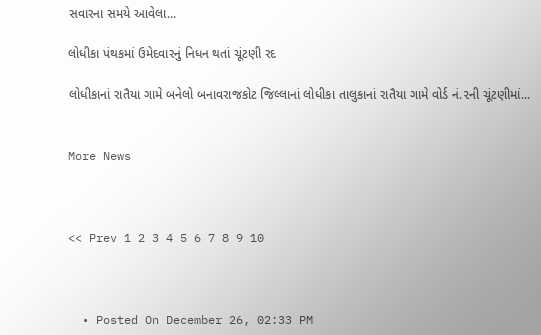સવારના સમયે આવેલા...

લોધીકા પંથકમાં ઉમેદવારનું નિધન થતાં ચૂંટણી રદ

લોધીકાનાં રાતૈયા ગામે બનેલો બનાવરાજકોટ જિલ્લાનાં લોધીકા તાલુકાનાં રાતૈયા ગામે વોર્ડ નં.૨ની ચૂંટણીમાં...


More News



<< Prev 1 2 3 4 5 6 7 8 9 10



  • Posted On December 26, 02:33 PM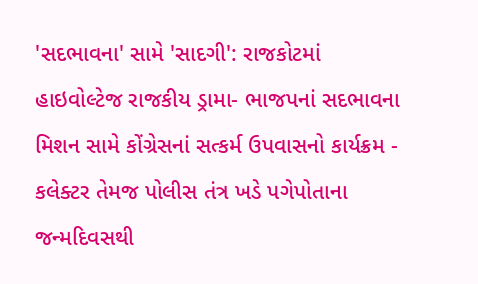'સદભાવના' સામે 'સાદગી': રાજકોટમાં હાઇવોલ્ટેજ રાજકીય ડ્રામા- ભાજપનાં સદભાવના મિશન સામે કોંગ્રેસનાં સત્કર્મ ઉપવાસનો કાર્યક્રમ - કલેક્ટર તેમજ પોલીસ તંત્ર ખડે પગેપોતાના જન્મદિવસથી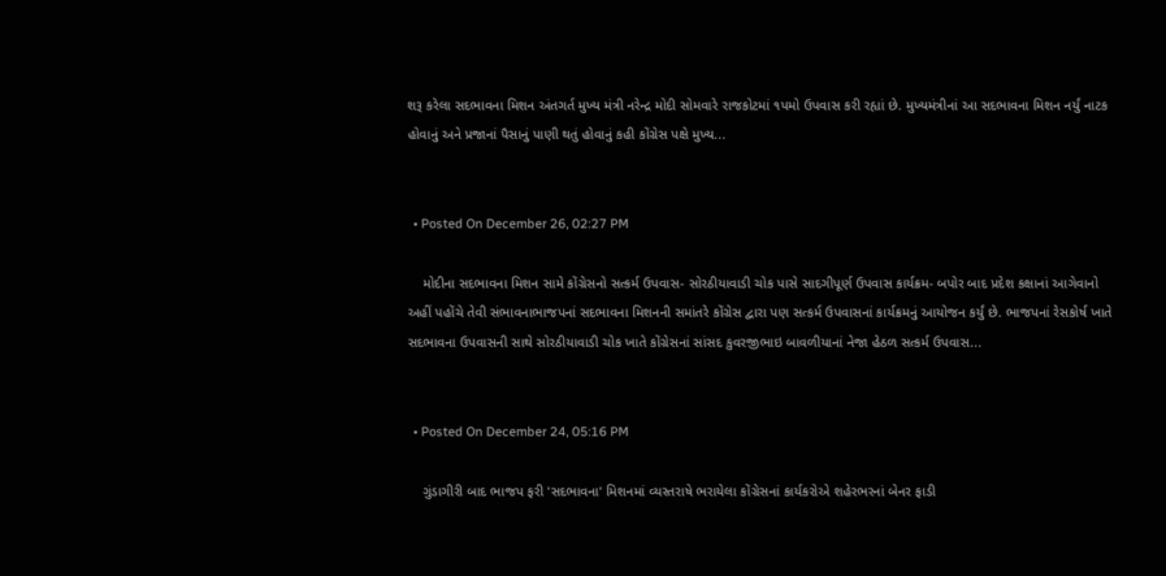શરૂ કરેલા સદભાવના મિશન અંતગર્ત મુખ્ય મંત્રી નરેન્દ્ર મોદી સોમવારે રાજકોટમાં ૧પમો ઉપવાસ કરી રહ્યાં છે. મુખ્યમંત્રીનાં આ સદભાવના મિશન નર્યું નાટક હોવાનું અને પ્રજાનાં પૈસાનું પાણી થતું હોવાનું કહી કોંગ્રેસ પક્ષે મુખ્ય...


  • Posted On December 26, 02:27 PM

    મોદીના સદભાવના મિશન સામે કોંગ્રેસનો સત્કર્મ ઉપવાસ- સોરઠીયાવાડી ચોક પાસે સાદગીપૂર્ણ ઉપવાસ કાર્યક્રમ- બપોર બાદ પ્રદેશ કક્ષાનાં આગેવાનો અહીં પહોંચે તેવી સંભાવનાભાજપનાં સદભાવના મિશનની સમાંતરે કોંગ્રેસ દ્વારા પણ સત્કર્મ ઉપવાસનાં કાર્યક્રમનું આયોજન કર્યું છે. ભાજપનાં રેસકોર્ષ ખાતે સદભાવના ઉપવાસની સાથે સોરઠીયાવાડી ચોક ખાતે કોંગ્રેસનાં સાંસદ કુવરજીભાઇ બાવળીયાનાં નેજા હેઠળ સત્કર્મ ઉપવાસ...


  • Posted On December 24, 05:16 PM

    ગુંડાગીરી બાદ ભાજપ ફરી 'સદભાવના' મિશનમાં વ્યસ્તરાષે ભરાયેલા કોંગ્રેસનાં કાર્યકરોએ શહેરભરનાં બેનર ફાડી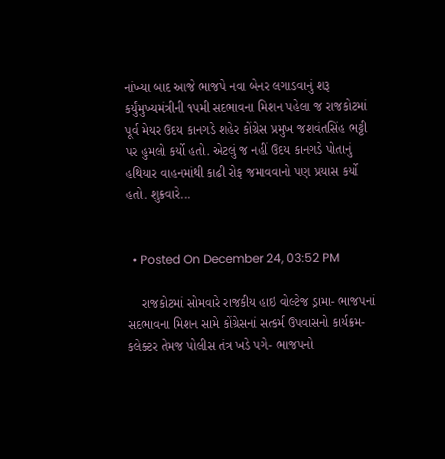નાંખ્યા બાદ આજે ભાજપે નવા બેનર લગાડવાનું શરૂ કર્યુંમુખ્યમંત્રીની ૧પમી સદભાવના મિશન પહેલા જ રાજકોટમાં પૂર્વ મેયર ઉદય કાનગડે શહેર કોંગ્રેસ પ્રમુખ જશવંતસિંહ ભટ્ટી પર હુમલો કર્યો હતો. એટલું જ નહીં ઉદય કાનગડે પોતાનું હથિયાર વાહનમાંથી કાઢી રોફ જમાવવાનો પણ પ્રયાસ કર્યો હતો. શુક્રવારે...


  • Posted On December 24, 03:52 PM

    રાજકોટમાં સોમવારે રાજકીય હાઇ વોલ્ટેજ ડ્રામા- ભાજપનાં સદભાવના મિશન સામે કોંગ્રેસનાં સત્કર્મ ઉપવાસનો કાર્યક્રમ- કલેક્ટર તેમજ પોલીસ તંત્ર ખડે પગે- ભાજપનો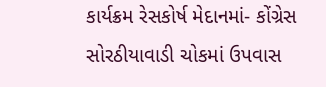કાર્યક્રમ રેસકોર્ષ મેદાનમાં- કોંગ્રેસ સોરઠીયાવાડી ચોકમાં ઉપવાસ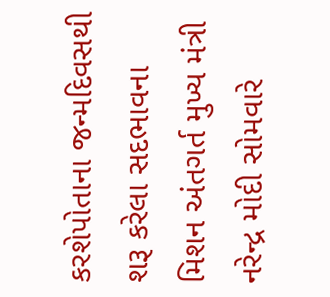કરશેપોતાના જન્મદિવસથી શરૂ કરેલા સદભાવના મિશન અંતગર્ત મુખ્ય મંત્રી નરેન્દ્ર મોદી સોમવારે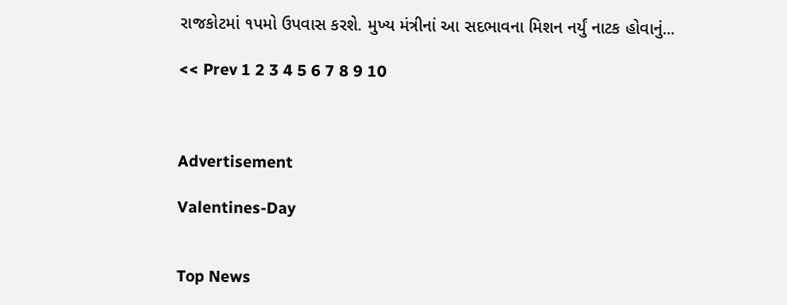રાજકોટમાં ૧પમો ઉપવાસ કરશે. મુખ્ય મંત્રીનાં આ સદભાવના મિશન નર્યું નાટક હોવાનું...

<< Prev 1 2 3 4 5 6 7 8 9 10



Advertisement

Valentines-Day


Top News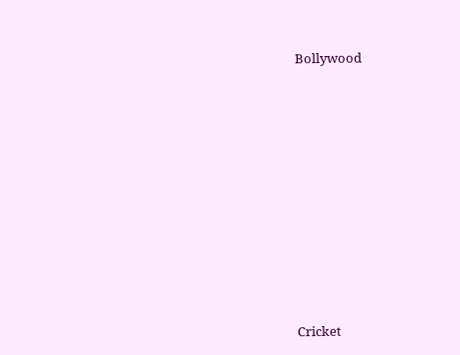Bollywood











Cricket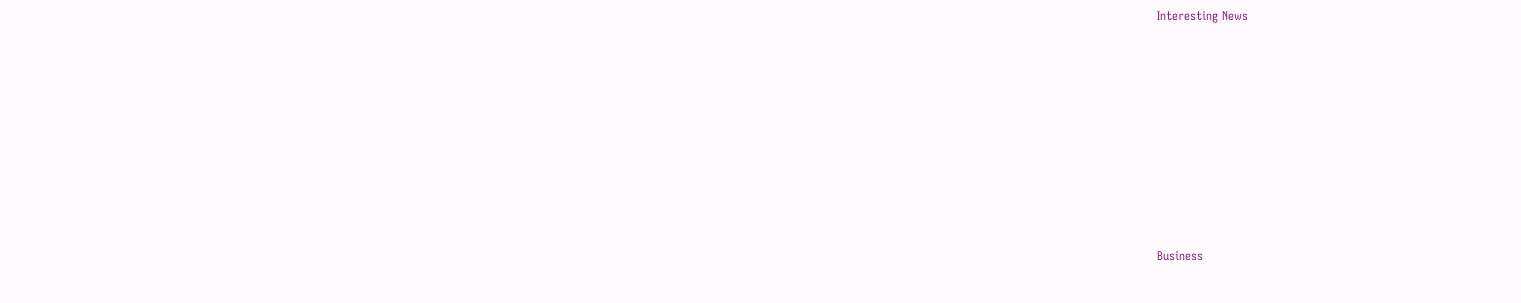Interesting News











Business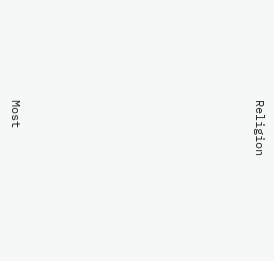Religion











Most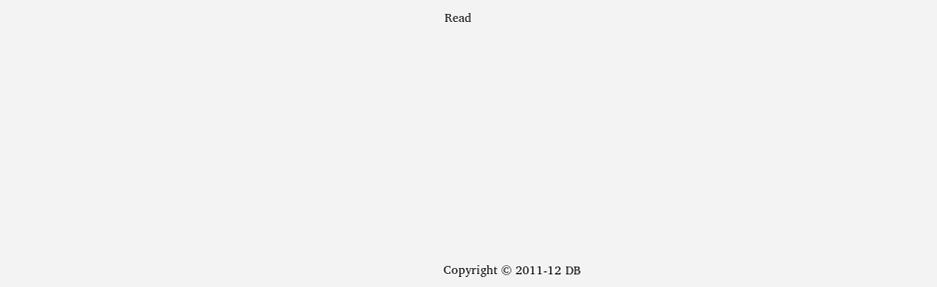Read

















Copyright © 2011-12 DB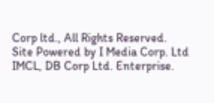Corp ltd., All Rights Reserved.
Site Powered by I Media Corp. Ltd IMCL, DB Corp Ltd. Enterprise.